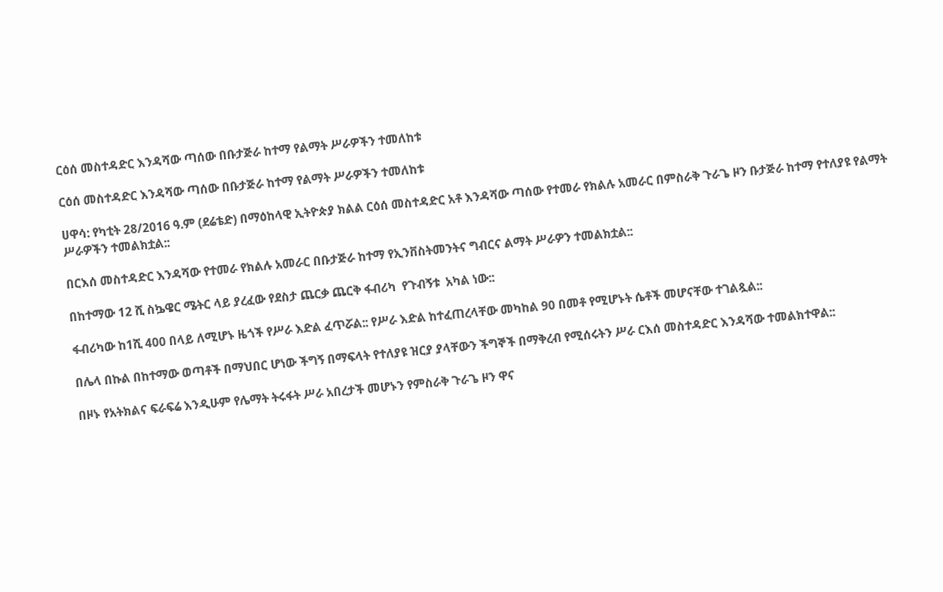ርዕሰ መስተዳድር እንዳሻው ጣሰው በቡታጅራ ከተማ የልማት ሥራዎችን ተመለከቱ

ርዕሰ መስተዳድር እንዳሻው ጣሰው በቡታጅራ ከተማ የልማት ሥራዎችን ተመለከቱ

ሀዋሳ: የካቲት 28/2016 ዓ.ም (ደሬቴድ) በማዕከላዊ ኢትዮጵያ ክልል ርዕሰ መስተዳድር አቶ እንዳሻው ጣሰው የተመራ የክልሉ አመራር በምስራቅ ጉራጌ ዞን ቡታጅራ ከተማ የተለያዩ የልማት ሥራዎችን ተመልክቷል::

በርእሰ መስተዳድር እንዳሻው የተመራ የክልሉ አመራር በቡታጅራ ከተማ የኢንቨስትመንትና ግብርና ልማት ሥራዎን ተመልክቷል::

በከተማው 12 ሺ ስኴዌር ሜትር ላይ ያረፈው የደስታ ጨርቃ ጨርቅ ፋብሪካ  የጉብኝቱ  አካል ነው::

ፋብሪካው ከ1ሺ 400 በላይ ለሚሆኑ ዜጎች የሥራ እድል ፈጥሯል:: የሥራ እድል ከተፈጠረላቸው መካከል 90 በመቶ የሚሆኑት ሴቶች መሆናቸው ተገልጿል::

በሌላ በኩል በከተማው ወጣቶች በማህበር ሆነው ችግኝ በማፍላት የተለያዩ ዝርያ ያላቸውን ችግኞች በማቅረብ የሚሰሩትን ሥራ ርእሰ መስተዳድር እንዳሻው ተመልክተዋል::

በዞኑ የአትክልና ፍራፍሬ እንዲሁም የሌማት ትሩፋት ሥራ አበረታች መሆኑን የምስራቅ ጉራጌ ዞን ዋና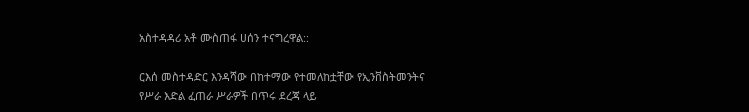አስተዳዳሪ አቶ ሙስጠፋ ሀሰን ተናግረዋል::

ርእሰ መስተዳድር እንዳሻው በከተማው የተመለከቷቸው የኢንቨስትመንትና የሥራ እድል ፈጠራ ሥራዎች በጥሩ ደረጃ ላይ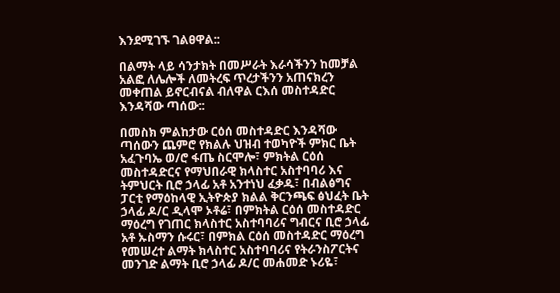እንደሚገኙ ገልፀዋል::

በልማት ላይ ሳንታክት በመሥራት እራሳችንን ከመቻል አልፎ ለሌሎች ለመትረፍ ጥረታችንን አጠናክረን መቀጠል ይኖርብናል ብለዋል ርእሰ መስተዳድር እንዳሻው ጣሰው::

በመስክ ምልከታው ርዕሰ መስተዳድር እንዳሻው ጣሰውን ጨምሮ የክልሉ ህዝብ ተወካዮች ምክር ቤት አፈጉባኤ ወ/ሮ ፋጤ ስርሞሎ፣ ምክትል ርዕሰ መስተዳድርና የማህበራዊ ክላስተር አስተባባሪ እና ትምህርት ቢሮ ኃላፊ አቶ አንተነህ ፈቃዱ፣ በብልፅግና  ፓርቲ የማዕከላዊ ኢትዮጵያ ክልል ቅርንጫፍ ፅህፈት ቤት ኃላፊ ዶ/ር ዲላሞ ኦቶሬ፣ በምክትል ርዕሰ መስተዳድር ማዕረግ የገጠር ክላስተር አስተባባሪና ግብርና ቢሮ ኃላፊ አቶ ኡስማን ሱሩር፣ በምክል ርዕሰ መስተዳድር ማዕረግ የመሠረተ ልማት ክላስተር አስተባባሪና የትራንስፖርትና መንገድ ልማት ቢሮ ኃላፊ ዶ/ር መሐመድ ኑሪዬ፣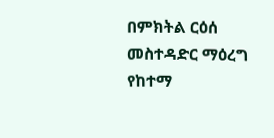በምክትል ርዕሰ መስተዳድር ማዕረግ የከተማ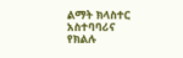ልማት ክላስተር አስተባባሪና የክልሉ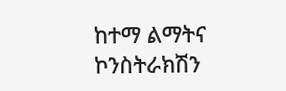ከተማ ልማትና ኮንስትራክሽን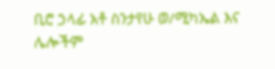ቢሮ ኃላፊ አቶ ስንታየሁ ወ/ሚካኤል እና ሌሎችም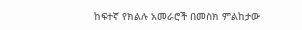ከፍተኛ የክልሉ አመራሮች በመስክ ምልከታው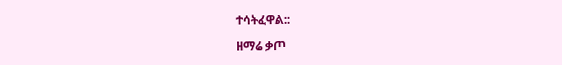ተሳትፈዋል::

ዘማሬ ቃጦ